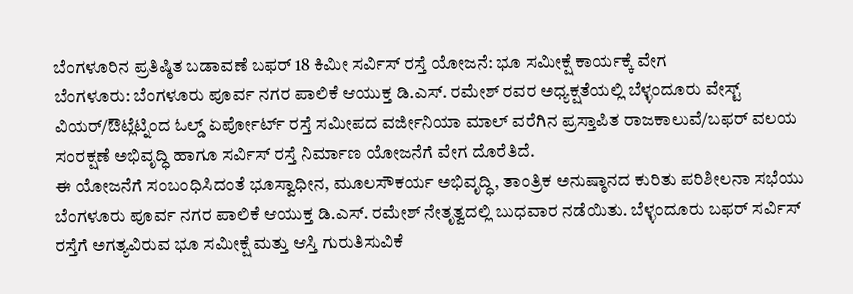ಬೆಂಗಳೂರಿನ ಪ್ರತಿಷ್ಠಿತ ಬಡಾವಣೆ ಬಫರ್ 18 ಕಿಮೀ ಸರ್ವಿಸ್ ರಸ್ತೆ ಯೋಜನೆ: ಭೂ ಸಮೀಕ್ಷೆ ಕಾರ್ಯಕ್ಕೆ ವೇಗ
ಬೆಂಗಳೂರು: ಬೆಂಗಳೂರು ಪೂರ್ವ ನಗರ ಪಾಲಿಕೆ ಆಯುಕ್ತ ಡಿ.ಎಸ್. ರಮೇಶ್ ರವರ ಅಧ್ಯಕ್ಷತೆಯಲ್ಲಿ ಬೆಳ್ಳಂದೂರು ವೇಸ್ಟ್ ವಿಯರ್/ಔಟ್ಲೆಟ್ನಿಂದ ಓಲ್ಡ್ ಏರ್ಪೋರ್ಟ್ ರಸ್ತೆ ಸಮೀಪದ ವರ್ಜೀನಿಯಾ ಮಾಲ್ ವರೆಗಿನ ಪ್ರಸ್ತಾಪಿತ ರಾಜಕಾಲುವೆ/ಬಫರ್ ವಲಯ ಸಂರಕ್ಷಣೆ ಅಭಿವೃದ್ಧಿ ಹಾಗೂ ಸರ್ವಿಸ್ ರಸ್ತೆ ನಿರ್ಮಾಣ ಯೋಜನೆಗೆ ವೇಗ ದೊರೆತಿದೆ.
ಈ ಯೋಜನೆಗೆ ಸಂಬಂಧಿಸಿದಂತೆ ಭೂಸ್ವಾಧೀನ, ಮೂಲಸೌಕರ್ಯ ಅಭಿವೃದ್ಧಿ, ತಾಂತ್ರಿಕ ಅನುಷ್ಠಾನದ ಕುರಿತು ಪರಿಶೀಲನಾ ಸಭೆಯು ಬೆಂಗಳೂರು ಪೂರ್ವ ನಗರ ಪಾಲಿಕೆ ಆಯುಕ್ತ ಡಿ.ಎಸ್. ರಮೇಶ್ ನೇತೃತ್ವದಲ್ಲಿ ಬುಧವಾರ ನಡೆಯಿತು. ಬೆಳ್ಳಂದೂರು ಬಫರ್ ಸರ್ವಿಸ್ ರಸ್ತೆಗೆ ಅಗತ್ಯವಿರುವ ಭೂ ಸಮೀಕ್ಷೆ ಮತ್ತು ಆಸ್ತಿ ಗುರುತಿಸುವಿಕೆ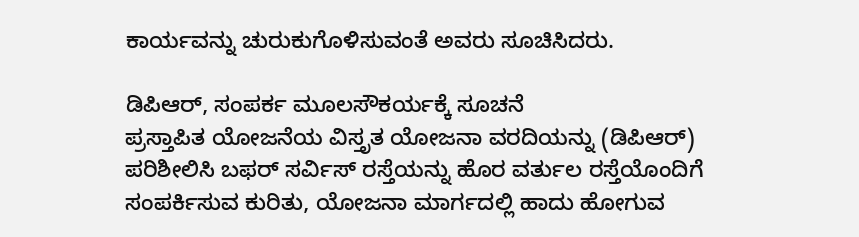ಕಾರ್ಯವನ್ನು ಚುರುಕುಗೊಳಿಸುವಂತೆ ಅವರು ಸೂಚಿಸಿದರು.

ಡಿಪಿಆರ್, ಸಂಪರ್ಕ ಮೂಲಸೌಕರ್ಯಕ್ಕೆ ಸೂಚನೆ
ಪ್ರಸ್ತಾಪಿತ ಯೋಜನೆಯ ವಿಸ್ತೃತ ಯೋಜನಾ ವರದಿಯನ್ನು (ಡಿಪಿಆರ್) ಪರಿಶೀಲಿಸಿ ಬಫರ್ ಸರ್ವಿಸ್ ರಸ್ತೆಯನ್ನು ಹೊರ ವರ್ತುಲ ರಸ್ತೆಯೊಂದಿಗೆ ಸಂಪರ್ಕಿಸುವ ಕುರಿತು, ಯೋಜನಾ ಮಾರ್ಗದಲ್ಲಿ ಹಾದು ಹೋಗುವ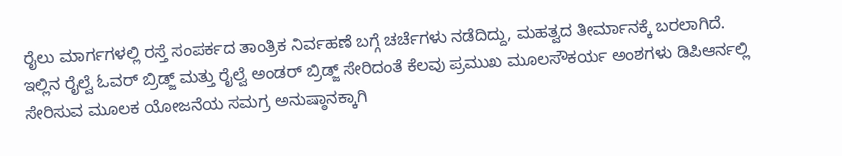ರೈಲು ಮಾರ್ಗಗಳಲ್ಲಿ ರಸ್ತೆ ಸಂಪರ್ಕದ ತಾಂತ್ರಿಕ ನಿರ್ವಹಣೆ ಬಗ್ಗೆ ಚರ್ಚೆಗಳು ನಡೆದಿದ್ದು, ಮಹತ್ವದ ತೀರ್ಮಾನಕ್ಕೆ ಬರಲಾಗಿದೆ.
ಇಲ್ಲಿನ ರೈಲ್ವೆ ಓವರ್ ಬ್ರಿಡ್ಜ್ ಮತ್ತು ರೈಲ್ವೆ ಅಂಡರ್ ಬ್ರಿಡ್ಜ್ ಸೇರಿದಂತೆ ಕೆಲವು ಪ್ರಮುಖ ಮೂಲಸೌಕರ್ಯ ಅಂಶಗಳು ಡಿಪಿಆರ್ನಲ್ಲಿ ಸೇರಿಸುವ ಮೂಲಕ ಯೋಜನೆಯ ಸಮಗ್ರ ಅನುಷ್ಠಾನಕ್ಕಾಗಿ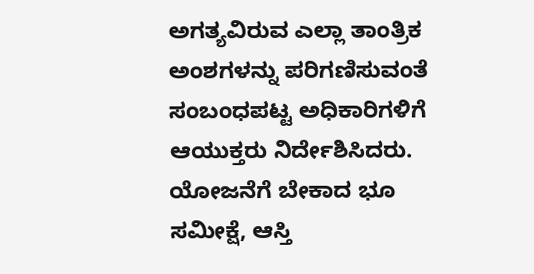ಅಗತ್ಯವಿರುವ ಎಲ್ಲಾ ತಾಂತ್ರಿಕ ಅಂಶಗಳನ್ನು ಪರಿಗಣಿಸುವಂತೆ ಸಂಬಂಧಪಟ್ಟ ಅಧಿಕಾರಿಗಳಿಗೆ ಆಯುಕ್ತರು ನಿರ್ದೇಶಿಸಿದರು.
ಯೋಜನೆಗೆ ಬೇಕಾದ ಭೂ ಸಮೀಕ್ಷೆ, ಆಸ್ತಿ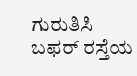ಗುರುತಿಸಿ
ಬಫರ್ ರಸ್ತೆಯ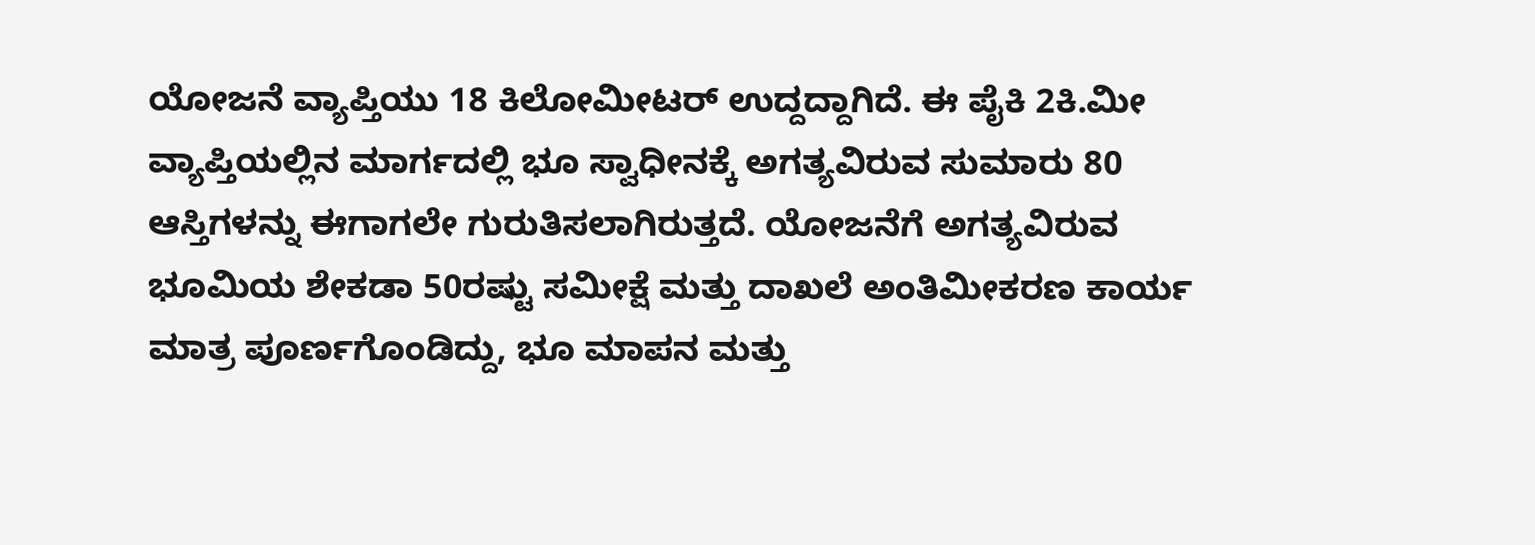ಯೋಜನೆ ವ್ಯಾಪ್ತಿಯು 18 ಕಿಲೋಮೀಟರ್ ಉದ್ದದ್ದಾಗಿದೆ. ಈ ಪೈಕಿ 2ಕಿ.ಮೀ ವ್ಯಾಪ್ತಿಯಲ್ಲಿನ ಮಾರ್ಗದಲ್ಲಿ ಭೂ ಸ್ವಾಧೀನಕ್ಕೆ ಅಗತ್ಯವಿರುವ ಸುಮಾರು 80 ಆಸ್ತಿಗಳನ್ನು ಈಗಾಗಲೇ ಗುರುತಿಸಲಾಗಿರುತ್ತದೆ. ಯೋಜನೆಗೆ ಅಗತ್ಯವಿರುವ ಭೂಮಿಯ ಶೇಕಡಾ 50ರಷ್ಟು ಸಮೀಕ್ಷೆ ಮತ್ತು ದಾಖಲೆ ಅಂತಿಮೀಕರಣ ಕಾರ್ಯ ಮಾತ್ರ ಪೂರ್ಣಗೊಂಡಿದ್ದು, ಭೂ ಮಾಪನ ಮತ್ತು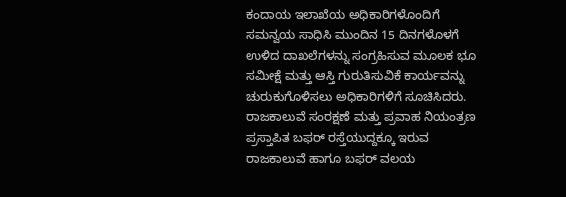ಕಂದಾಯ ಇಲಾಖೆಯ ಅಧಿಕಾರಿಗಳೊಂದಿಗೆ ಸಮನ್ವಯ ಸಾಧಿಸಿ ಮುಂದಿನ 15 ದಿನಗಳೊಳಗೆ ಉಳಿದ ದಾಖಲೆಗಳನ್ನು ಸಂಗ್ರಹಿಸುವ ಮೂಲಕ ಭೂ ಸಮೀಕ್ಷೆ ಮತ್ತು ಆಸ್ತಿ ಗುರುತಿಸುವಿಕೆ ಕಾರ್ಯವನ್ನು ಚುರುಕುಗೊಳಿಸಲು ಅಧಿಕಾರಿಗಳಿಗೆ ಸೂಚಿಸಿದರು.
ರಾಜಕಾಲುವೆ ಸಂರಕ್ಷಣೆ ಮತ್ತು ಪ್ರವಾಹ ನಿಯಂತ್ರಣ
ಪ್ರಸ್ತಾಪಿತ ಬಫರ್ ರಸ್ತೆಯುದ್ದಕ್ಕೂ ಇರುವ ರಾಜಕಾಲುವೆ ಹಾಗೂ ಬಫರ್ ವಲಯ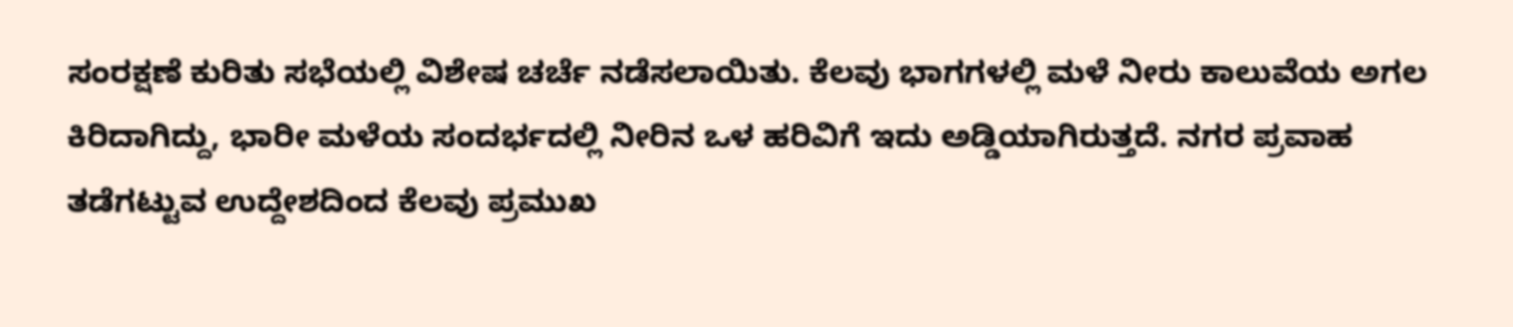ಸಂರಕ್ಷಣೆ ಕುರಿತು ಸಭೆಯಲ್ಲಿ ವಿಶೇಷ ಚರ್ಚೆ ನಡೆಸಲಾಯಿತು. ಕೆಲವು ಭಾಗಗಳಲ್ಲಿ ಮಳೆ ನೀರು ಕಾಲುವೆಯ ಅಗಲ ಕಿರಿದಾಗಿದ್ದು, ಭಾರೀ ಮಳೆಯ ಸಂದರ್ಭದಲ್ಲಿ ನೀರಿನ ಒಳ ಹರಿವಿಗೆ ಇದು ಅಡ್ಡಿಯಾಗಿರುತ್ತದೆ. ನಗರ ಪ್ರವಾಹ ತಡೆಗಟ್ಟುವ ಉದ್ದೇಶದಿಂದ ಕೆಲವು ಪ್ರಮುಖ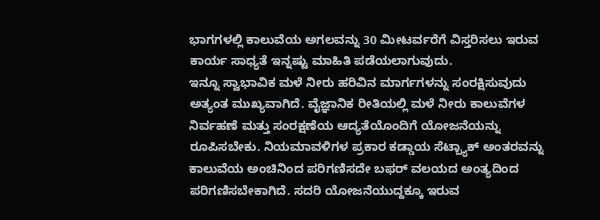ಭಾಗಗಳಲ್ಲಿ ಕಾಲುವೆಯ ಅಗಲವನ್ನು 30 ಮೀಟರ್ವರೆಗೆ ವಿಸ್ತರಿಸಲು ಇರುವ ಕಾರ್ಯ ಸಾಧ್ಯತೆ ಇನ್ನಷ್ಟು ಮಾಹಿತಿ ಪಡೆಯಲಾಗುವುದು.
ಇನ್ನೂ ಸ್ವಾಭಾವಿಕ ಮಳೆ ನೀರು ಹರಿವಿನ ಮಾರ್ಗಗಳನ್ನು ಸಂರಕ್ಷಿಸುವುದು ಅತ್ಯಂತ ಮುಖ್ಯವಾಗಿದೆ. ವೈಜ್ಞಾನಿಕ ರೀತಿಯಲ್ಲಿ ಮಳೆ ನೀರು ಕಾಲುವೆಗಳ ನಿರ್ವಹಣೆ ಮತ್ತು ಸಂರಕ್ಷಣೆಯ ಆದ್ಯತೆಯೊಂದಿಗೆ ಯೋಜನೆಯನ್ನು ರೂಪಿಸಬೇಕು. ನಿಯಮಾವಳಿಗಳ ಪ್ರಕಾರ ಕಡ್ಡಾಯ ಸೆಟ್ಬ್ಯಾಕ್ ಅಂತರವನ್ನು ಕಾಲುವೆಯ ಅಂಚಿನಿಂದ ಪರಿಗಣಿಸದೇ ಬಫರ್ ವಲಯದ ಅಂತ್ಯದಿಂದ ಪರಿಗಣಿಸಬೇಕಾಗಿದೆ. ಸದರಿ ಯೋಜನೆಯುದ್ದಕ್ಕೂ ಇರುವ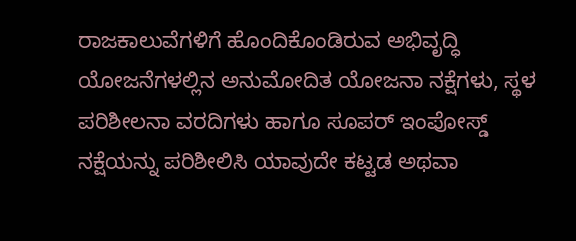ರಾಜಕಾಲುವೆಗಳಿಗೆ ಹೊಂದಿಕೊಂಡಿರುವ ಅಭಿವೃದ್ಧಿ ಯೋಜನೆಗಳಲ್ಲಿನ ಅನುಮೋದಿತ ಯೋಜನಾ ನಕ್ಷೆಗಳು, ಸ್ಥಳ ಪರಿಶೀಲನಾ ವರದಿಗಳು ಹಾಗೂ ಸೂಪರ್ ಇಂಪೋಸ್ಡ್ ನಕ್ಷೆಯನ್ನು ಪರಿಶೀಲಿಸಿ ಯಾವುದೇ ಕಟ್ಟಡ ಅಥವಾ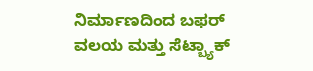ನಿರ್ಮಾಣದಿಂದ ಬಫರ್ ವಲಯ ಮತ್ತು ಸೆಟ್ಬ್ಯಾಕ್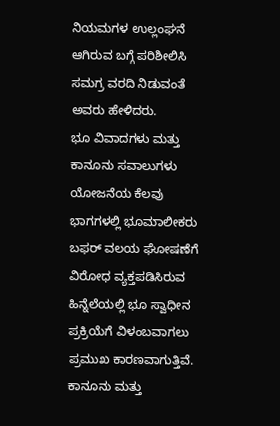ನಿಯಮಗಳ ಉಲ್ಲಂಘನೆ ಆಗಿರುವ ಬಗ್ಗೆ ಪರಿಶೀಲಿಸಿ ಸಮಗ್ರ ವರದಿ ನಿಡುವಂತೆ ಅವರು ಹೇಳಿದರು.
ಭೂ ವಿವಾದಗಳು ಮತ್ತು ಕಾನೂನು ಸವಾಲುಗಳು
ಯೋಜನೆಯ ಕೆಲವು ಭಾಗಗಳಲ್ಲಿ ಭೂಮಾಲೀಕರು ಬಫರ್ ವಲಯ ಘೋಷಣೆಗೆ ವಿರೋಧ ವ್ಯಕ್ತಪಡಿಸಿರುವ ಹಿನ್ನೆಲೆಯಲ್ಲಿ ಭೂ ಸ್ವಾಧೀನ ಪ್ರಕ್ರಿಯೆಗೆ ವಿಳಂಬವಾಗಲು ಪ್ರಮುಖ ಕಾರಣವಾಗುತ್ತಿವೆ. ಕಾನೂನು ಮತ್ತು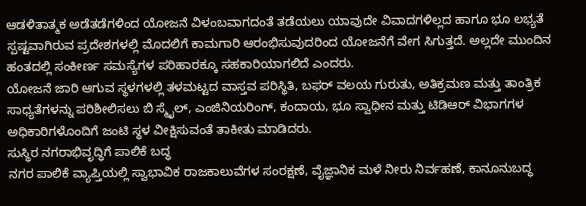ಆಡಳಿತಾತ್ಮಕ ಅಡೆತಡೆಗಳಿಂದ ಯೋಜನೆ ವಿಳಂಬವಾಗದಂತೆ ತಡೆಯಲು ಯಾವುದೇ ವಿವಾದಗಳಿಲ್ಲದ ಹಾಗೂ ಭೂ ಲಭ್ಯತೆ ಸ್ಪಷ್ಟವಾಗಿರುವ ಪ್ರದೇಶಗಳಲ್ಲಿ ಮೊದಲಿಗೆ ಕಾಮಗಾರಿ ಆರಂಭಿಸುವುದರಿಂದ ಯೋಜನೆಗೆ ವೇಗ ಸಿಗುತ್ತದೆ. ಅಲ್ಲದೇ ಮುಂದಿನ ಹಂತದಲ್ಲಿ ಸಂಕೀರ್ಣ ಸಮಸ್ಯೆಗಳ ಪರಿಹಾರಕ್ಕೂ ಸಹಕಾರಿಯಾಗಲಿದೆ ಎಂದರು.
ಯೋಜನೆ ಜಾರಿ ಆಗುವ ಸ್ಥಳಗಳಲ್ಲಿ ತಳಮಟ್ಟದ ವಾಸ್ತವ ಪರಿಸ್ಥಿತಿ, ಬಫರ್ ವಲಯ ಗುರುತು, ಅತಿಕ್ರಮಣ ಮತ್ತು ತಾಂತ್ರಿಕ ಸಾಧ್ಯತೆಗಳನ್ನು ಪರಿಶೀಲಿಸಲು ಬಿ ಸ್ಮೈಲ್, ಎಂಜಿನಿಯರಿಂಗ್, ಕಂದಾಯ, ಭೂ ಸ್ವಾಧೀನ ಮತ್ತು ಟಿಡಿಆರ್ ವಿಭಾಗಗಳ ಅಧಿಕಾರಿಗಳೊಂದಿಗೆ ಜಂಟಿ ಸ್ಥಳ ವೀಕ್ಷಿಸುವಂತೆ ತಾಕೀತು ಮಾಡಿದರು.
ಸುಸ್ಥಿರ ನಗರಾಭಿವೃದ್ಧಿಗೆ ಪಾಲಿಕೆ ಬದ್ಧ
ನಗರ ಪಾಲಿಕೆ ವ್ಯಾಪ್ತಿಯಲ್ಲಿ ಸ್ವಾಭಾವಿಕ ರಾಜಕಾಲುವೆಗಳ ಸಂರಕ್ಷಣೆ, ವೈಜ್ಞಾನಿಕ ಮಳೆ ನೀರು ನಿರ್ವಹಣೆ, ಕಾನೂನುಬದ್ಧ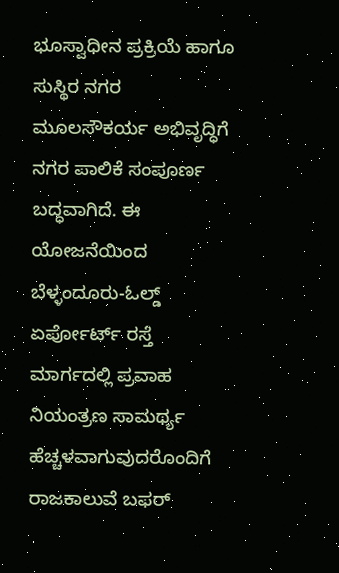ಭೂಸ್ವಾಧೀನ ಪ್ರಕ್ರಿಯೆ ಹಾಗೂ ಸುಸ್ಥಿರ ನಗರ ಮೂಲಸೌಕರ್ಯ ಅಭಿವೃದ್ಧಿಗೆ ನಗರ ಪಾಲಿಕೆ ಸಂಪೂರ್ಣ ಬದ್ಧವಾಗಿದೆ. ಈ ಯೋಜನೆಯಿಂದ ಬೆಳ್ಳಂದೂರು-ಓಲ್ಡ್ ಏರ್ಪೋರ್ಟ್ ರಸ್ತೆ ಮಾರ್ಗದಲ್ಲಿ ಪ್ರವಾಹ ನಿಯಂತ್ರಣ ಸಾಮರ್ಥ್ಯ ಹೆಚ್ಚಳವಾಗುವುದರೊಂದಿಗೆ ರಾಜಕಾಲುವೆ ಬಫರ್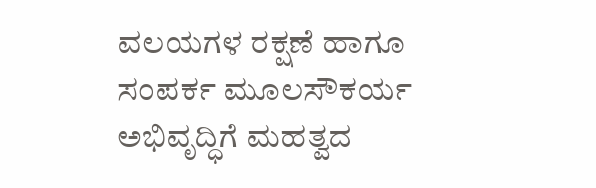ವಲಯಗಳ ರಕ್ಷಣೆ ಹಾಗೂ ಸಂಪರ್ಕ ಮೂಲಸೌಕರ್ಯ ಅಭಿವೃದ್ಧಿಗೆ ಮಹತ್ವದ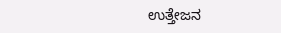ಉತ್ತೇಜನ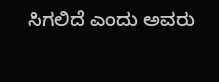ಸಿಗಲಿದೆ ಎಂದು ಅವರು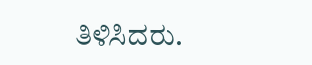ತಿಳಿಸಿದರು.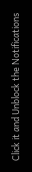Click it and Unblock the Notifications